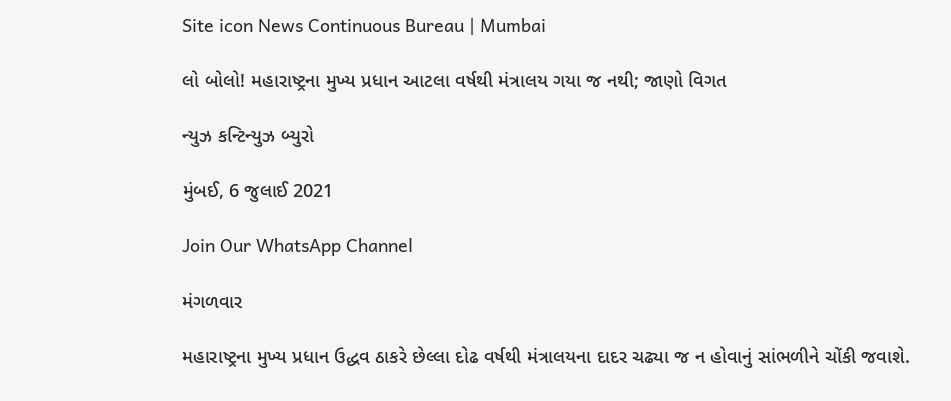Site icon News Continuous Bureau | Mumbai

લો બોલો! મહારાષ્ટ્રના મુખ્ય પ્રધાન આટલા વર્ષથી મંત્રાલય ગયા જ નથી; જાણો વિગત

ન્યુઝ કન્ટિન્યુઝ બ્યુરો

મુંબઈ, 6 જુલાઈ 2021

Join Our WhatsApp Channel

મંગળવાર

મહારાષ્ટ્રના મુખ્ય પ્રધાન ઉદ્ધવ ઠાકરે છેલ્લા દોઢ વર્ષથી મંત્રાલયના દાદર ચઢ્યા જ ન હોવાનું સાંભળીને ચોંકી જવાશે.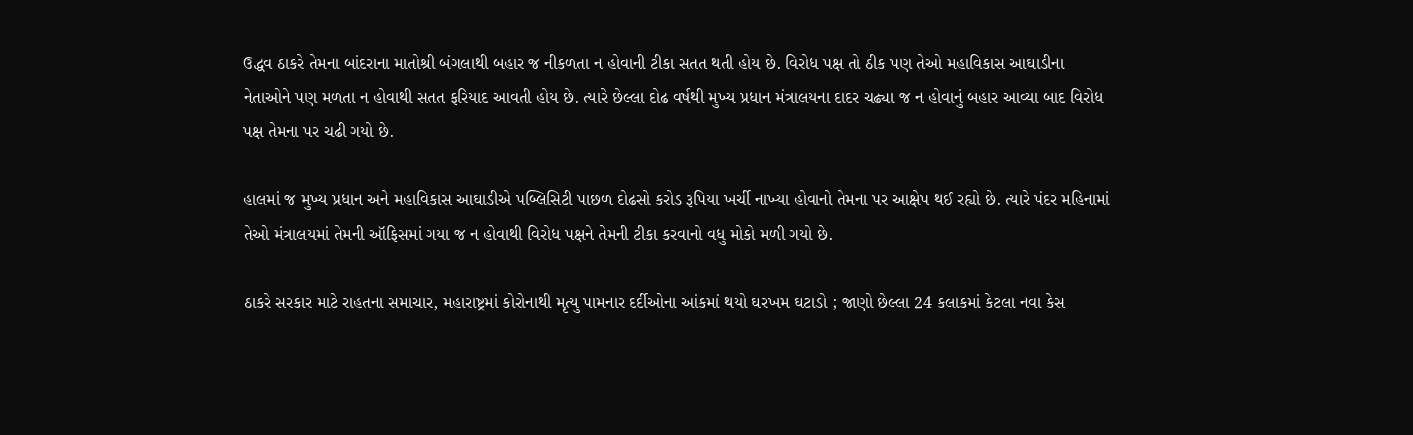ઉદ્ધવ ઠાકરે તેમના બાંદરાના માતોશ્રી બંગલાથી બહાર જ નીકળતા ન હોવાની ટીકા સતત થતી હોય છે. વિરોધ પક્ષ તો ઠીક પણ તેઓ મહાવિકાસ આઘાડીના નેતાઓને પણ મળતા ન હોવાથી સતત ફરિયાદ આવતી હોય છે. ત્યારે છેલ્લા દોઢ વર્ષથી મુખ્ય પ્રધાન મંત્રાલયના દાદર ચઢ્યા જ ન હોવાનું બહાર આવ્યા બાદ વિરોધ પક્ષ તેમના પર ચઢી ગયો છે.

હાલમાં જ મુખ્ય પ્રધાન અને મહાવિકાસ આઘાડીએ પબ્લિસિટી પાછળ દોઢસો કરોડ રૂપિયા ખર્ચી નાખ્યા હોવાનો તેમના પર આક્ષેપ થઈ રહ્યો છે. ત્યારે પંદર મહિનામાં તેઓ મંત્રાલયમાં તેમની ઑફિસમાં ગયા જ ન હોવાથી વિરોધ પક્ષને તેમની ટીકા કરવાનો વધુ મોકો મળી ગયો છે.

ઠાકરે સરકાર માટે રાહતના સમાચાર, મહારાષ્ટ્રમાં કોરોનાથી મૃત્યુ પામનાર દર્દીઓના આંકમાં થયો ઘરખમ ઘટાડો ; જાણો છેલ્લા 24 કલાકમાં કેટલા નવા કેસ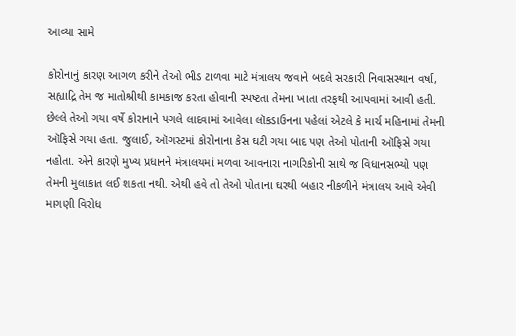આવ્યા સામે

કોરોનાનું કારણ આગળ કરીને તેઓ ભીડ ટાળવા માટે મંત્રાલય જવાને બદલે સરકારી નિવાસસ્થાન વર્ષા, સહ્યાદ્રિ તેમ જ માતોશ્રીથી કામકાજ કરતા હોવાની સ્પષ્ટતા તેમના ખાતા તરફથી આપવામાં આવી હતી. છેલ્લે તેઓ ગયા વર્ષે કોરાનાને પગલે લાદવામાં આવેલા લૉકડાઉનના પહેલાં એટલે કે માર્ચ મહિનામાં તેમની ઑફિસે ગયા હતા. જુલાઈ, ઑગસ્ટમાં કોરોનાના કેસ ઘટી ગયા બાદ પણ તેઓ પોતાની ઑફિસે ગયા નહોતા. એને કારણે મુખ્ય પ્રધાનને મંત્રાલયમાં મળવા આવનારા નાગરિકોની સાથે જ વિધાનસભ્યો પણ તેમની મુલાકાત લઈ શકતા નથી. એથી હવે તો તેઓ પોતાના ઘરથી બહાર નીકળીને મંત્રાલય આવે એવી માગણી વિરોધ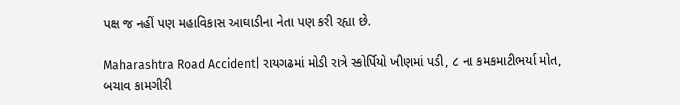પક્ષ જ નહીં પણ મહાવિકાસ આઘાડીના નેતા પણ કરી રહ્યા છે.

Maharashtra Road Accident| રાયગઢમાં મોડી રાત્રે સ્કોર્પિયો ખીણમાં પડી, ૮ ના કમકમાટીભર્યા મોત, બચાવ કામગીરી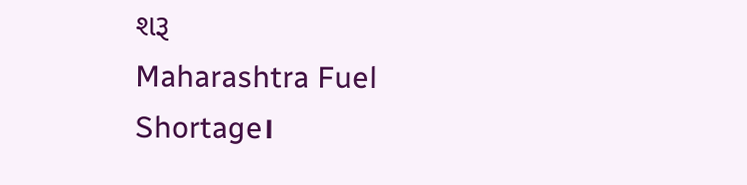શરૂ
Maharashtra Fuel Shortage।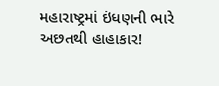મહારાષ્ટ્રમાં ઇંધણની ભારે અછતથી હાહાકાર!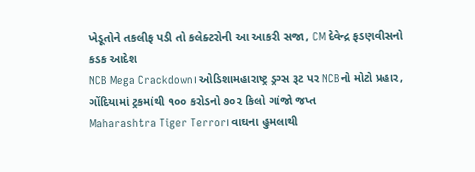ખેડૂતોને તકલીફ પડી તો કલેક્ટરોની આ આકરી સજા, CM દેવેન્દ્ર ફડણવીસનો કડક આદેશ
NCB Mega Crackdown। ઓડિશામહારાષ્ટ્ર ડ્રગ્સ રૂટ પર NCBનો મોટો પ્રહાર, ગોંદિયામાં ટ્રકમાંથી ૧૦૦ કરોડનો ૭૦૨ કિલો ગાંજો જપ્ત
Maharashtra Tiger Terror। વાઘના હુમલાથી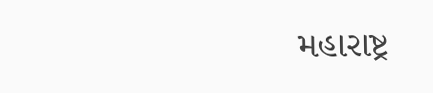મહારાષ્ટ્ર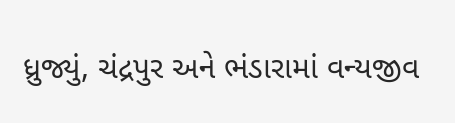ધ્રુજ્યું, ચંદ્રપુર અને ભંડારામાં વન્યજીવ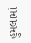હુમલામાં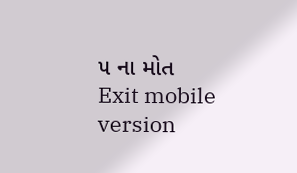૫ ના મોત
Exit mobile version